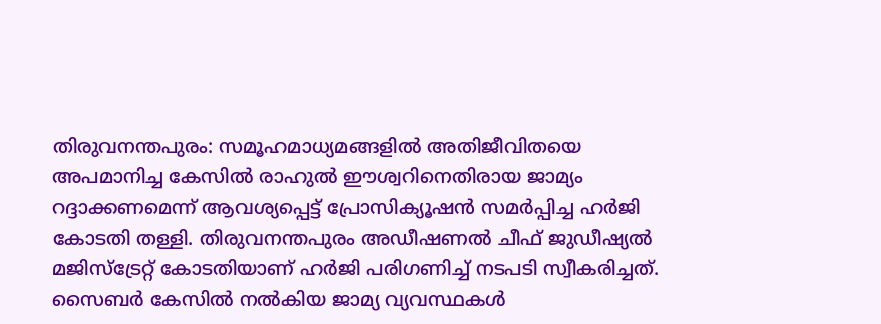തിരുവനന്തപുരം: സമൂഹമാധ്യമങ്ങളിൽ അതിജീവിതയെ അപമാനിച്ച കേസിൽ രാഹുൽ ഈശ്വറിനെതിരായ ജാമ്യം റദ്ദാക്കണമെന്ന് ആവശ്യപ്പെട്ട് പ്രോസിക്യൂഷൻ സമർപ്പിച്ച ഹർജി കോടതി തള്ളി. തിരുവനന്തപുരം അഡീഷണൽ ചീഫ് ജുഡീഷ്യൽ മജിസ്ട്രേറ്റ് കോടതിയാണ് ഹർജി പരിഗണിച്ച് നടപടി സ്വീകരിച്ചത്.
സൈബർ കേസിൽ നൽകിയ ജാമ്യ വ്യവസ്ഥകൾ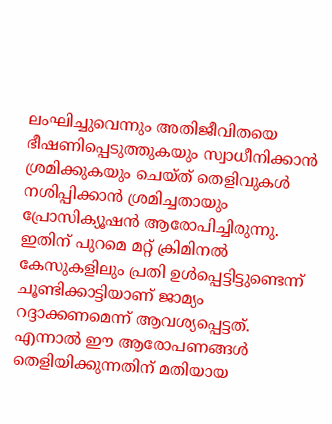ലംഘിച്ചുവെന്നും അതിജീവിതയെ ഭീഷണിപ്പെടുത്തുകയും സ്വാധീനിക്കാൻ ശ്രമിക്കുകയും ചെയ്ത് തെളിവുകൾ നശിപ്പിക്കാൻ ശ്രമിച്ചതായും പ്രോസിക്യൂഷൻ ആരോപിച്ചിരുന്നു. ഇതിന് പുറമെ മറ്റ് ക്രിമിനൽ കേസുകളിലും പ്രതി ഉൾപ്പെട്ടിട്ടുണ്ടെന്ന് ചൂണ്ടിക്കാട്ടിയാണ് ജാമ്യം റദ്ദാക്കണമെന്ന് ആവശ്യപ്പെട്ടത്.
എന്നാൽ ഈ ആരോപണങ്ങൾ തെളിയിക്കുന്നതിന് മതിയായ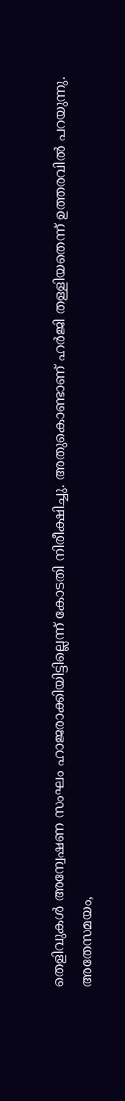തെളിവുകൾ അന്വേഷണ സംഘം ഹാജരാക്കിയിട്ടില്ലെന്ന് കോടതി നിരീക്ഷിച്ചു. അതുകൊണ്ടാണ് ഹർജി തള്ളിയതെന്ന് ഉത്തരവിൽ പറയുന്നു.
അതേസമയം,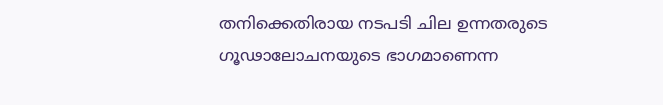തനിക്കെതിരായ നടപടി ചില ഉന്നതരുടെ ഗൂഢാലോചനയുടെ ഭാഗമാണെന്ന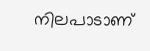നിലപാടാണ്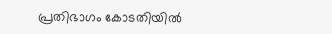പ്രതിഭാഗം കോടതിയിൽ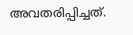അവതരിപ്പിച്ചത്.